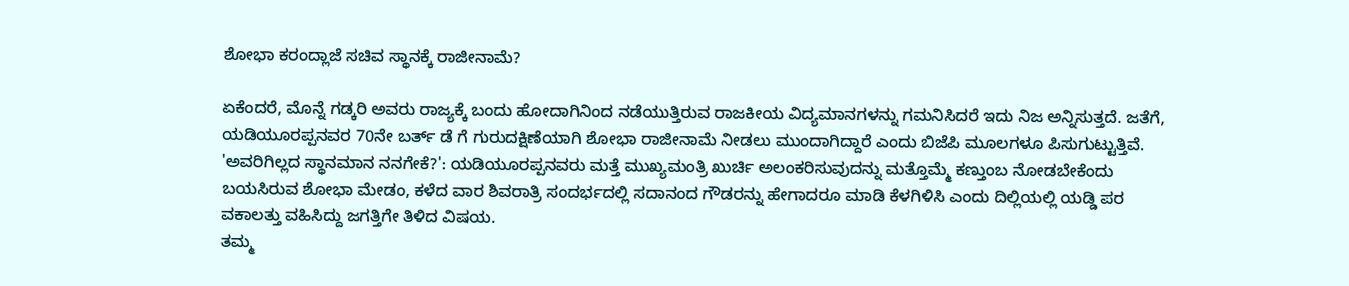ಶೋಭಾ ಕರಂದ್ಲಾಜೆ ಸಚಿವ ಸ್ಥಾನಕ್ಕೆ ರಾಜೀನಾಮೆ?

ಏಕೆಂದರೆ, ಮೊನ್ನೆ ಗಡ್ಕರಿ ಅವರು ರಾಜ್ಯಕ್ಕೆ ಬಂದು ಹೋದಾಗಿನಿಂದ ನಡೆಯುತ್ತಿರುವ ರಾಜಕೀಯ ವಿದ್ಯಮಾನಗಳನ್ನು ಗಮನಿಸಿದರೆ ಇದು ನಿಜ ಅನ್ನಿಸುತ್ತದೆ. ಜತೆಗೆ, ಯಡಿಯೂರಪ್ಪನವರ 70ನೇ ಬರ್ತ್ ಡೆ ಗೆ ಗುರುದಕ್ಷಿಣೆಯಾಗಿ ಶೋಭಾ ರಾಜೀನಾಮೆ ನೀಡಲು ಮುಂದಾಗಿದ್ದಾರೆ ಎಂದು ಬಿಜೆಪಿ ಮೂಲಗಳೂ ಪಿಸುಗುಟ್ಟುತ್ತಿವೆ.
'ಅವರಿಗಿಲ್ಲದ ಸ್ಥಾನಮಾನ ನನಗೇಕೆ?': ಯಡಿಯೂರಪ್ಪನವರು ಮತ್ತೆ ಮುಖ್ಯಮಂತ್ರಿ ಖುರ್ಚಿ ಅಲಂಕರಿಸುವುದನ್ನು ಮತ್ತೊಮ್ಮೆ ಕಣ್ತುಂಬ ನೋಡಬೇಕೆಂದು ಬಯಸಿರುವ ಶೋಭಾ ಮೇಡಂ, ಕಳೆದ ವಾರ ಶಿವರಾತ್ರಿ ಸಂದರ್ಭದಲ್ಲಿ ಸದಾನಂದ ಗೌಡರನ್ನು ಹೇಗಾದರೂ ಮಾಡಿ ಕೆಳಗಿಳಿಸಿ ಎಂದು ದಿಲ್ಲಿಯಲ್ಲಿ ಯಡ್ಡಿ ಪರ ವಕಾಲತ್ತು ವಹಿಸಿದ್ದು ಜಗತ್ತಿಗೇ ತಿಳಿದ ವಿಷಯ.
ತಮ್ಮ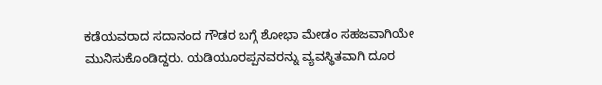ಕಡೆಯವರಾದ ಸದಾನಂದ ಗೌಡರ ಬಗ್ಗೆ ಶೋಭಾ ಮೇಡಂ ಸಹಜವಾಗಿಯೇ ಮುನಿಸುಕೊಂಡಿದ್ದರು. ಯಡಿಯೂರಪ್ಪನವರನ್ನು ವ್ಯವಸ್ಥಿತವಾಗಿ ದೂರ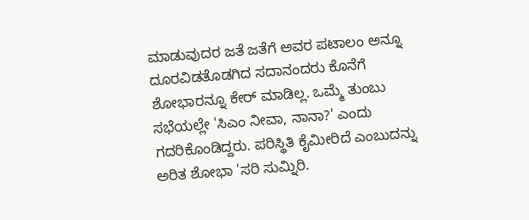ಮಾಡುವುದರ ಜತೆ ಜತೆಗೆ ಅವರ ಪಟಾಲಂ ಅನ್ನೂ ದೂರವಿಡತೊಡಗಿದ ಸದಾನಂದರು ಕೊನೆಗೆ ಶೋಭಾರನ್ನೂ ಕೇರ್ ಮಾಡಿಲ್ಲ. ಒಮ್ಮೆ ತುಂಬು ಸಭೆಯಲ್ಲೇ 'ಸಿಎಂ ನೀವಾ, ನಾನಾ?' ಎಂದು ಗದರಿಕೊಂಡಿದ್ದರು. ಪರಿಸ್ಥಿತಿ ಕೈಮೀರಿದೆ ಎಂಬುದನ್ನು ಅರಿತ ಶೋಭಾ 'ಸರಿ ಸುಮ್ನಿರಿ.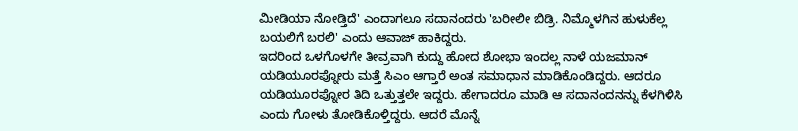ಮೀಡಿಯಾ ನೋಡ್ತಿದೆ' ಎಂದಾಗಲೂ ಸದಾನಂದರು 'ಬರೀಲೀ ಬಿಡ್ರಿ. ನಿಮ್ಮೊಳಗಿನ ಹುಳುಕೆಲ್ಲ ಬಯಲಿಗೆ ಬರಲಿ' ಎಂದು ಆವಾಜ್ ಹಾಕಿದ್ದರು.
ಇದರಿಂದ ಒಳಗೊಳಗೇ ತೀವ್ರವಾಗಿ ಕುದ್ದು ಹೋದ ಶೋಭಾ ಇಂದಲ್ಲ ನಾಳೆ ಯಜಮಾನ್ ಯಡಿಯೂರಪ್ನೋರು ಮತ್ತೆ ಸಿಎಂ ಆಗ್ತಾರೆ ಅಂತ ಸಮಾಧಾನ ಮಾಡಿಕೊಂಡಿದ್ದರು. ಆದರೂ ಯಡಿಯೂರಪ್ನೋರ ತಿದಿ ಒತ್ತುತ್ತಲೇ ಇದ್ದರು. ಹೇಗಾದರೂ ಮಾಡಿ ಆ ಸದಾನಂದನನ್ನು ಕೆಳಗಿಳಿಸಿ ಎಂದು ಗೋಳು ತೋಡಿಕೊಳ್ತಿದ್ದರು. ಆದರೆ ಮೊನ್ನೆ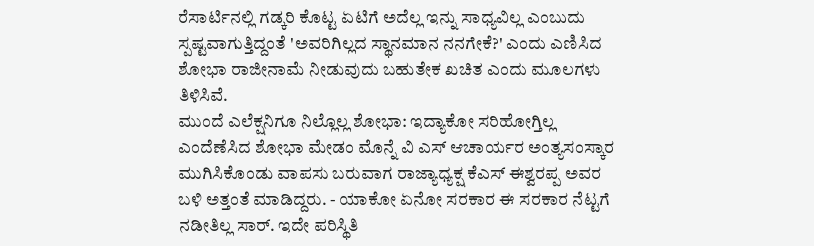ರೆಸಾರ್ಟಿನಲ್ಲಿ ಗಡ್ಕರಿ ಕೊಟ್ಟ ಏಟಿಗೆ ಅದೆಲ್ಲ ಇನ್ನು ಸಾಧ್ಯವಿಲ್ಲ ಎಂಬುದು ಸ್ಪಷ್ಟವಾಗುತ್ತಿದ್ದಂತೆ 'ಅವರಿಗಿಲ್ಲದ ಸ್ಥಾನಮಾನ ನನಗೇಕೆ?' ಎಂದು ಎಣಿಸಿದ ಶೋಭಾ ರಾಜೀನಾಮೆ ನೀಡುವುದು ಬಹುತೇಕ ಖಚಿತ ಎಂದು ಮೂಲಗಳು ತಿಳಿಸಿವೆ.
ಮುಂದೆ ಎಲೆಕ್ಷನಿಗೂ ನಿಲ್ಲೊಲ್ಲ ಶೋಭಾ: ಇದ್ಯಾಕೋ ಸರಿಹೋಗ್ತಿಲ್ಲ ಎಂದೆಣೆಸಿದ ಶೋಭಾ ಮೇಡಂ ಮೊನ್ನೆ ವಿ ಎಸ್ ಆಚಾರ್ಯರ ಅಂತ್ಯಸಂಸ್ಕಾರ ಮುಗಿಸಿಕೊಂಡು ವಾಪಸು ಬರುವಾಗ ರಾಜ್ಯಾಧ್ಯಕ್ಷ ಕೆಎಸ್ ಈಶ್ವರಪ್ಪ ಅವರ ಬಳಿ ಅತ್ತಂತೆ ಮಾಡಿದ್ದರು. - ಯಾಕೋ ಏನೋ ಸರಕಾರ ಈ ಸರಕಾರ ನೆಟ್ಟಗೆ ನಡೀತಿಲ್ಲ ಸಾರ್. ಇದೇ ಪರಿಸ್ಥಿತಿ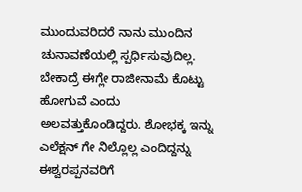ಮುಂದುವರಿದರೆ ನಾನು ಮುಂದಿನ ಚುನಾವಣೆಯಲ್ಲಿ ಸ್ಪರ್ಧಿಸುವುದಿಲ್ಲ. ಬೇಕಾದ್ರೆ ಈಗ್ಲೇ ರಾಜೀನಾಮೆ ಕೊಟ್ಟು ಹೋಗುವೆ ಎಂದು ಅಲವತ್ತುಕೊಂಡಿದ್ದರು. ಶೋಭಕ್ಕ ಇನ್ನು ಎಲೆಕ್ಷನ್ ಗೇ ನಿಲ್ಲೊಲ್ಲ ಎಂದಿದ್ದನ್ನು ಈಶ್ವರಪ್ಪನವರಿಗೆ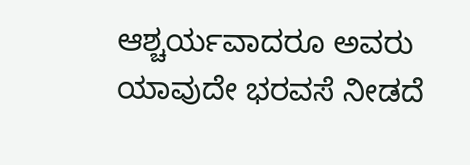ಆಶ್ಚರ್ಯವಾದರೂ ಅವರು ಯಾವುದೇ ಭರವಸೆ ನೀಡದೆ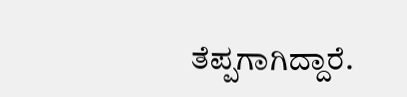ತೆಪ್ಪಗಾಗಿದ್ದಾರೆ.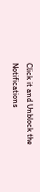Click it and Unblock the Notifications